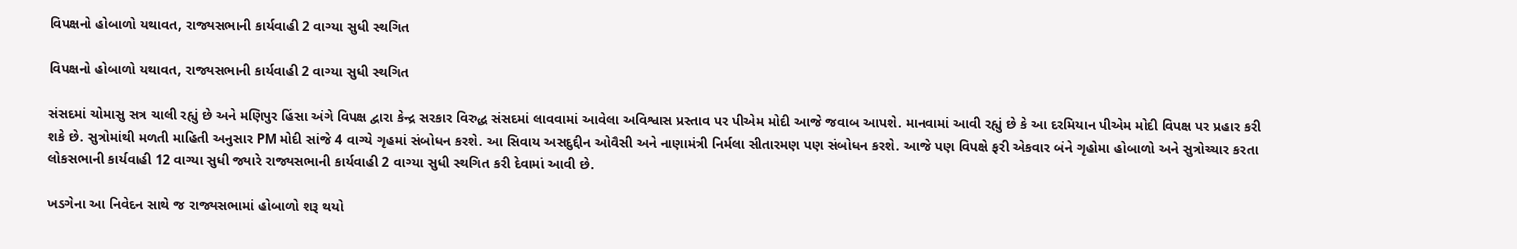વિપક્ષનો હોબાળો યથાવત, રાજ્યસભાની કાર્યવાહી 2 વાગ્યા સુધી સ્થગિત

વિપક્ષનો હોબાળો યથાવત, રાજ્યસભાની કાર્યવાહી 2 વાગ્યા સુધી સ્થગિત

સંસદમાં ચોમાસુ સત્ર ચાલી રહ્યું છે અને મણિપુર હિંસા અંગે વિપક્ષ દ્વારા કેન્દ્ર સરકાર વિરુદ્ધ સંસદમાં લાવવામાં આવેલા અવિશ્વાસ પ્રસ્તાવ પર પીએમ મોદી આજે જવાબ આપશે. માનવામાં આવી રહ્યું છે કે આ દરમિયાન પીએમ મોદી વિપક્ષ પર પ્રહાર કરી શકે છે. સુત્રોમાંથી મળતી માહિતી અનુસાર PM મોદી સાંજે 4 વાગ્યે ગૃહમાં સંબોધન કરશે. આ સિવાય અસદુદ્દીન ઓવૈસી અને નાણામંત્રી નિર્મલા સીતારમણ પણ સંબોધન કરશે. આજે પણ વિપક્ષે ફરી એકવાર બંને ગૃહોમા હોબાળો અને સુત્રોચ્ચાર કરતા લોકસભાની કાર્યવાહી 12 વાગ્યા સુધી જ્યારે રાજ્યસભાની કાર્યવાહી 2 વાગ્યા સુધી સ્થગિત કરી દેવામાં આવી છે.

ખડગેના આ નિવેદન સાથે જ રાજ્યસભામાં હોબાળો શરૂ થયો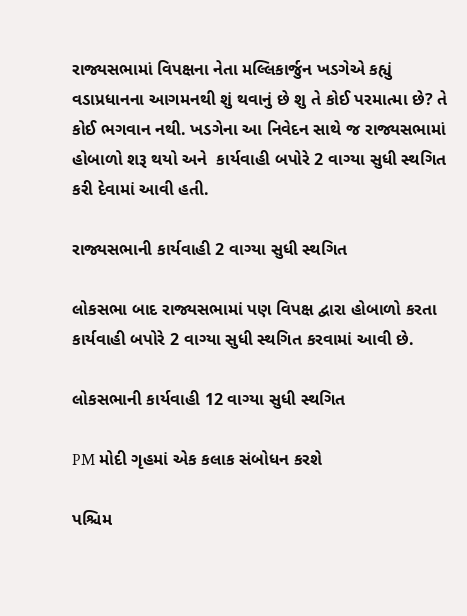રાજ્યસભામાં વિપક્ષના નેતા મલ્લિકાર્જુન ખડગેએ કહ્યું વડાપ્રધાનના આગમનથી શું થવાનું છે શુ તે કોઈ પરમાત્મા છે? તે કોઈ ભગવાન નથી. ખડગેના આ નિવેદન સાથે જ રાજ્યસભામાં હોબાળો શરૂ થયો અને  કાર્યવાહી બપોરે 2 વાગ્યા સુધી સ્થગિત કરી દેવામાં આવી હતી.

રાજ્યસભાની કાર્યવાહી 2 વાગ્યા સુધી સ્થગિત

લોકસભા બાદ રાજ્યસભામાં પણ વિપક્ષ દ્વારા હોબાળો કરતા કાર્યવાહી બપોરે 2 વાગ્યા સુધી સ્થગિત કરવામાં આવી છે.

લોકસભાની કાર્યવાહી 12 વાગ્યા સુધી સ્થગિત

PM મોદી ગૃહમાં એક કલાક સંબોધન કરશે

પશ્ચિમ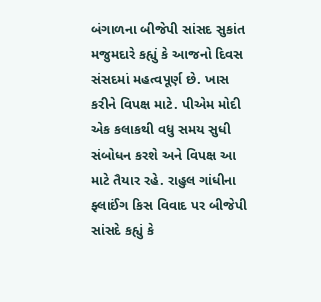બંગાળના બીજેપી સાંસદ સુકાંત મજુમદારે કહ્યું કે આજનો દિવસ સંસદમાં મહત્વપૂર્ણ છે. ખાસ કરીને વિપક્ષ માટે. પીએમ મોદી એક કલાકથી વધુ સમય સુધી સંબોધન કરશે અને વિપક્ષ આ માટે તૈયાર રહે. રાહુલ ગાંધીના ફ્લાઈંગ કિસ વિવાદ પર બીજેપી સાંસદે કહ્યું કે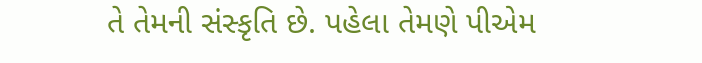તે તેમની સંસ્કૃતિ છે. પહેલા તેમણે પીએમ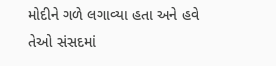મોદીને ગળે લગાવ્યા હતા અને હવે તેઓ સંસદમાં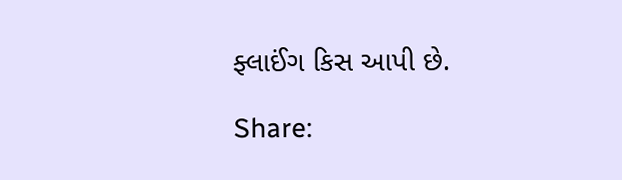ફ્લાઈંગ કિસ આપી છે.

Share: